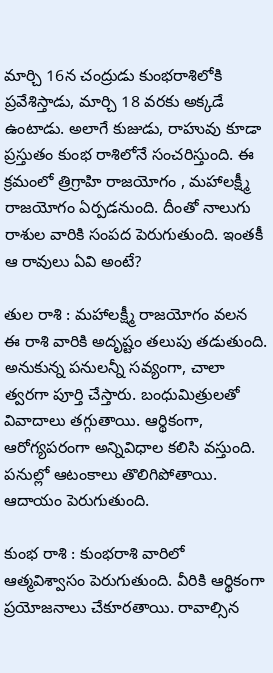మార్చి 16న చంద్రుడు కుంభరాశిలోకి ప్రవేశిస్తాడు, మార్చి 18 వరకు అక్కడే ఉంటాడు. అలాగే కుజుడు, రాహువు కూడా ప్రస్తుతం కుంభ రాశిలోనే సంచరిస్తుంది. ఈ క్రమంలో త్రిగ్రాహి రాజయోగం , మహాలక్ష్మీ రాజయోగం ఏర్పడనుంది. దీంతో నాలుగు రాశుల వారికి సంపద పెరుగుతుంది. ఇంతకీ ఆ రావులు ఏవి అంటే?

తుల రాశి : మహాలక్ష్మీ రాజయోగం వలన ఈ రాశి వారికి అదృష్టం తలుపు తడుతుంది. అనుకున్న పనులన్నీ సవ్యంగా, చాలా త్వరగా పూర్తి చేస్తారు. బంధుమిత్రులతో వివాదాలు తగ్గుతాయి. ఆర్థికంగా, ఆరోగ్యపరంగా అన్నివిధాల కలిసి వస్తుంది. పనుల్లో ఆటంకాలు తొలిగిపోతాయి. ఆదాయం పెరుగుతుంది.

కుంభ రాశి : కుంభరాశి వారిలో ఆత్మవిశ్వాసం పెరుగుతుంది. వీరికి ఆర్థికంగా ప్రయోజనాలు చేకూరతాయి. రావాల్సిన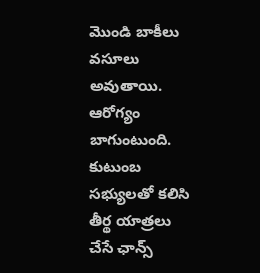మొండి బాకీలు వసూలు అవుతాయి. ఆరోగ్యం బాగుంటుంది. కుటుంబ సభ్యులతో కలిసి తీర్థ యాత్రలు చేసే ఛాన్స్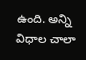ఉంది. అన్ని విధాల చాలా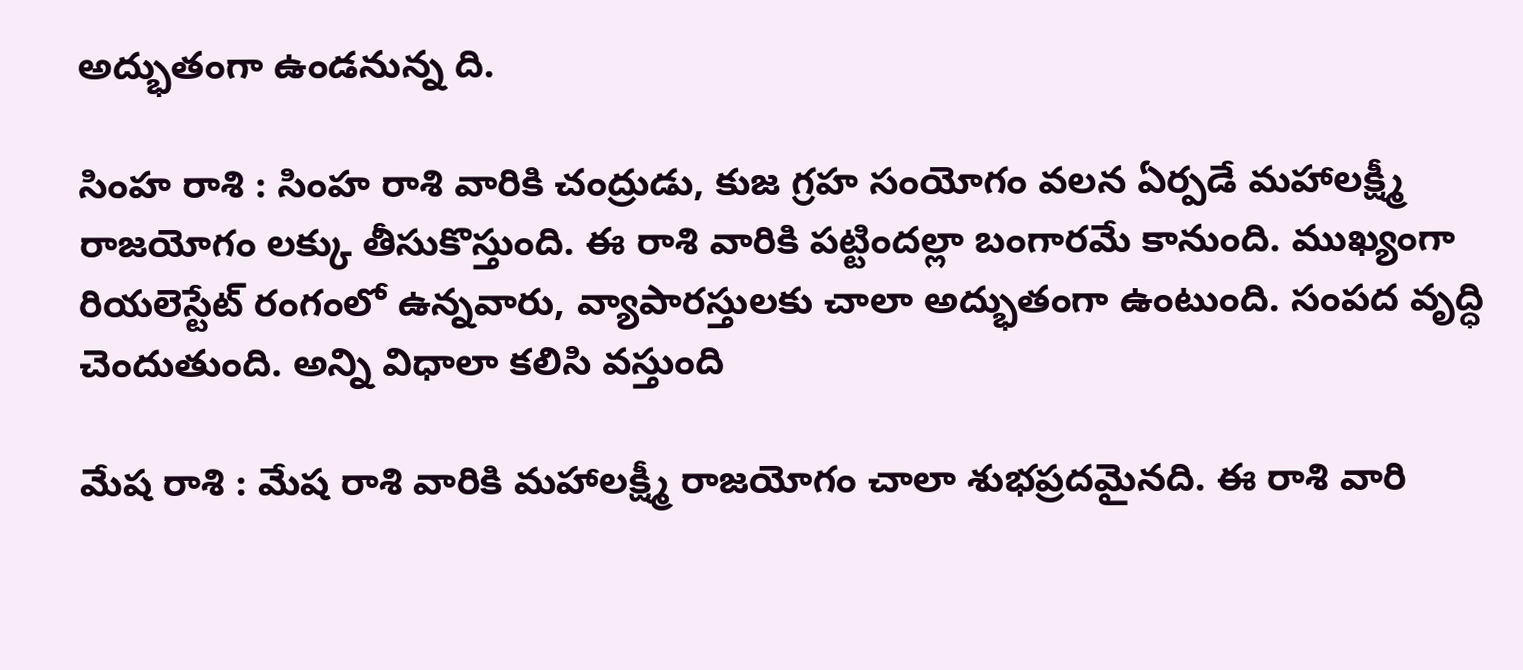అద్భుతంగా ఉండనున్న ది.

సింహ రాశి : సింహ రాశి వారికి చంద్రుడు, కుజ గ్రహ సంయోగం వలన ఏర్పడే మహాలక్ష్మీ రాజయోగం లక్కు తీసుకొస్తుంది. ఈ రాశి వారికి పట్టిందల్లా బంగారమే కానుంది. ముఖ్యంగా రియలెస్టేట్ రంగంలో ఉన్నవారు, వ్యాపారస్తులకు చాలా అద్భుతంగా ఉంటుంది. సంపద వృద్ధి చెందుతుంది. అన్ని విధాలా కలిసి వస్తుంది

మేష రాశి : మేష రాశి వారికి మహాలక్ష్మీ రాజయోగం చాలా శుభప్రదమైనది. ఈ రాశి వారి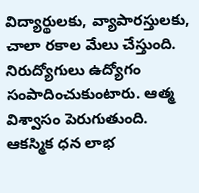విద్యార్థులకు, వ్యాపారస్తులకు, చాలా రకాల మేలు చేస్తుంది. నిరుద్యోగులు ఉద్యోగం సంపాదించుకుంటారు. ఆత్మ విశ్వాసం పెరుగుతుంది. ఆకస్మిక ధన లాభ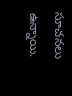సూచనలు ఉన్నాయి.